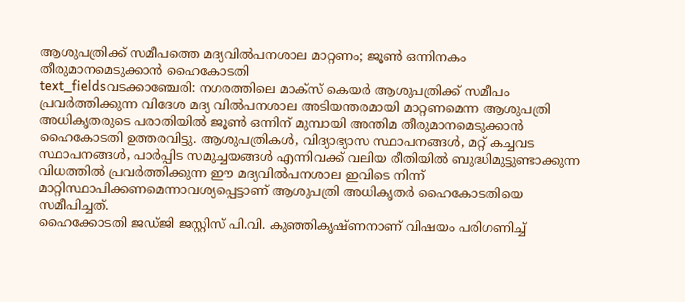ആശുപത്രിക്ക് സമീപത്തെ മദ്യവിൽപനശാല മാറ്റണം; ജൂൺ ഒന്നിനകം തീരുമാനമെടുക്കാൻ ഹൈകോടതി
text_fieldsവടക്കാഞ്ചേരി: നഗരത്തിലെ മാക്സ് കെയർ ആശുപത്രിക്ക് സമീപം പ്രവർത്തിക്കുന്ന വിദേശ മദ്യ വിൽപനശാല അടിയന്തരമായി മാറ്റണമെന്ന ആശുപത്രി അധികൃതരുടെ പരാതിയിൽ ജൂൺ ഒന്നിന് മുമ്പായി അന്തിമ തീരുമാനമെടുക്കാൻ ഹൈകോടതി ഉത്തരവിട്ടു. ആശുപത്രികൾ, വിദ്യാഭ്യാസ സ്ഥാപനങ്ങൾ, മറ്റ് കച്ചവട സ്ഥാപനങ്ങൾ, പാർപ്പിട സമുച്ചയങ്ങൾ എന്നിവക്ക് വലിയ രീതിയിൽ ബുദ്ധിമുട്ടുണ്ടാക്കുന്ന വിധത്തിൽ പ്രവർത്തിക്കുന്ന ഈ മദ്യവിൽപനശാല ഇവിടെ നിന്ന് മാറ്റിസ്ഥാപിക്കണമെന്നാവശ്യപ്പെട്ടാണ് ആശുപത്രി അധികൃതർ ഹൈകോടതിയെ സമീപിച്ചത്.
ഹൈക്കോടതി ജഡ്ജി ജസ്റ്റിസ് പി.വി. കുഞ്ഞികൃഷ്ണനാണ് വിഷയം പരിഗണിച്ച്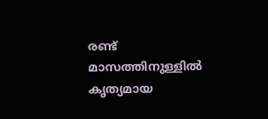രണ്ട് മാസത്തിനുള്ളിൽ കൃത്യമായ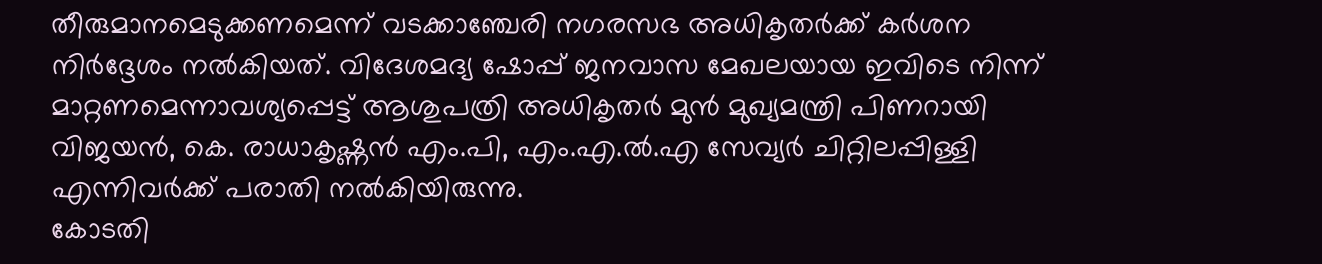തീരുമാനമെടുക്കണമെന്ന് വടക്കാഞ്ചേരി നഗരസഭ അധികൃതർക്ക് കർശന നിർദ്ദേശം നൽകിയത്. വിദേശമദ്യ ഷോപ്പ് ജനവാസ മേഖലയായ ഇവിടെ നിന്ന് മാറ്റണമെന്നാവശ്യപ്പെട്ട് ആശുപത്രി അധികൃതർ മുൻ മുഖ്യമന്ത്രി പിണറായി വിജയൻ, കെ. രാധാകൃഷ്ണൻ എം.പി, എം.എ.ൽ.എ സേവ്യർ ചിറ്റിലപ്പിള്ളി എന്നിവർക്ക് പരാതി നൽകിയിരുന്നു.
കോടതി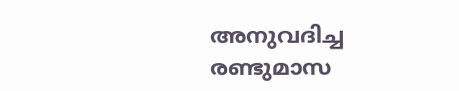അനുവദിച്ച രണ്ടുമാസ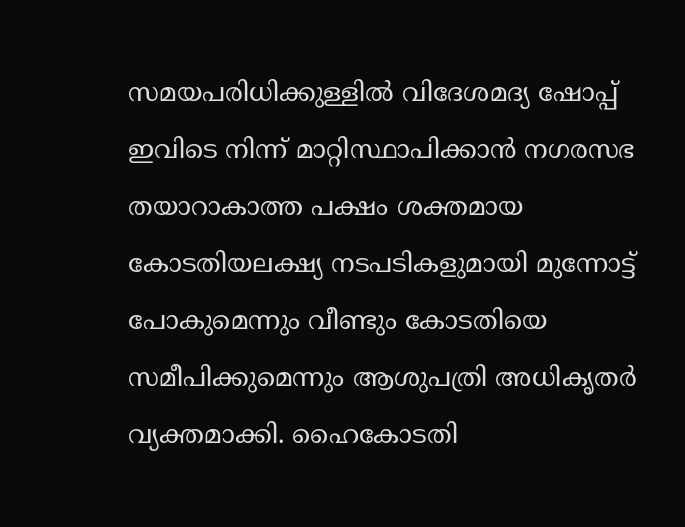സമയപരിധിക്കുള്ളിൽ വിദേശമദ്യ ഷോപ്പ് ഇവിടെ നിന്ന് മാറ്റിസ്ഥാപിക്കാൻ നഗരസഭ തയാറാകാത്ത പക്ഷം ശക്തമായ കോടതിയലക്ഷ്യ നടപടികളുമായി മുന്നോട്ട് പോകുമെന്നും വീണ്ടും കോടതിയെ സമീപിക്കുമെന്നും ആശുപത്രി അധികൃതർ വ്യക്തമാക്കി. ഹൈകോടതി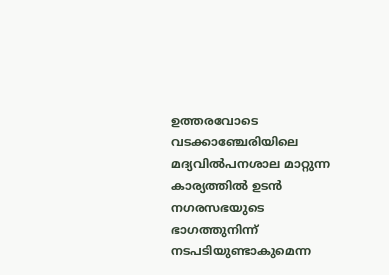ഉത്തരവോടെ വടക്കാഞ്ചേരിയിലെ മദ്യവിൽപനശാല മാറ്റുന്ന കാര്യത്തിൽ ഉടൻ നഗരസഭയുടെ ഭാഗത്തുനിന്ന് നടപടിയുണ്ടാകുമെന്ന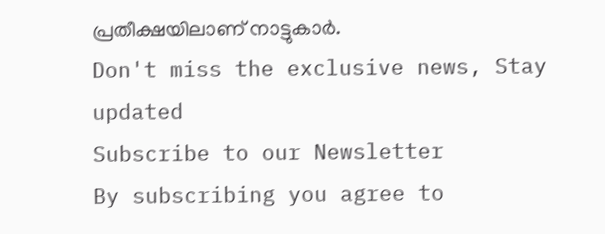പ്രതീക്ഷയിലാണ് നാട്ടുകാർ.
Don't miss the exclusive news, Stay updated
Subscribe to our Newsletter
By subscribing you agree to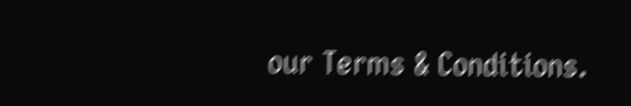our Terms & Conditions.